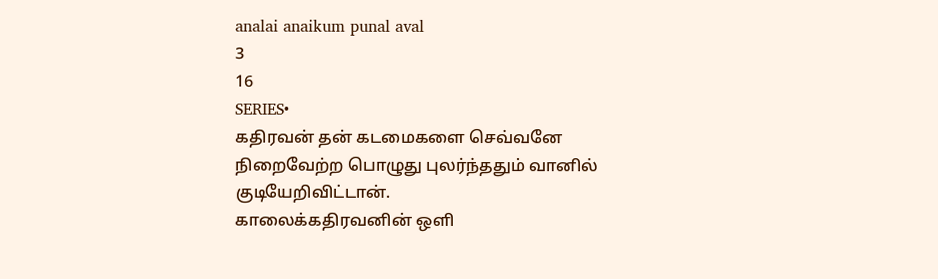analai anaikum punal aval
3
16
SERIES•
கதிரவன் தன் கடமைகளை செவ்வனே
நிறைவேற்ற பொழுது புலர்ந்ததும் வானில் குடியேறிவிட்டான்.
காலைக்கதிரவனின் ஒளி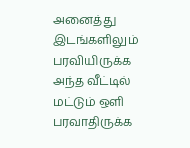அனைத்து இடங்களிலும் பரவியிருக்க அந்த வீட்டில் மட்டும் ஒளி பரவாதிருக்க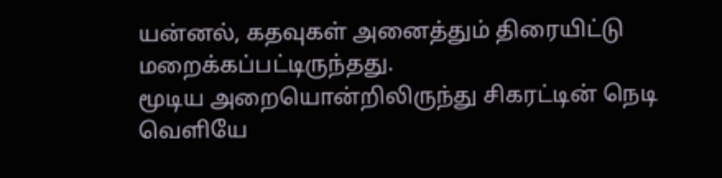யன்னல், கதவுகள் அனைத்தும் திரையிட்டு மறைக்கப்பட்டிருந்தது.
மூடிய அறையொன்றிலிருந்து சிகரட்டின் நெடி வெளியே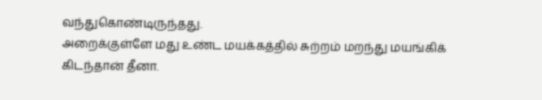வந்துகொண்டிருந்தது.
அறைக்குள்ளே மது உண்ட மயக்கத்தில் சுற்றம் மறந்து மயங்கிக் கிடந்தான் தீனா.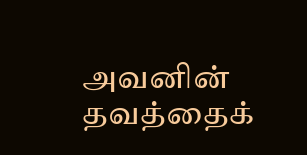அவனின் தவத்தைக்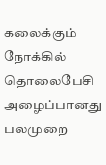கலைக்கும் நோக்கில் தொலைபேசி அழைப்பானது பலமுறை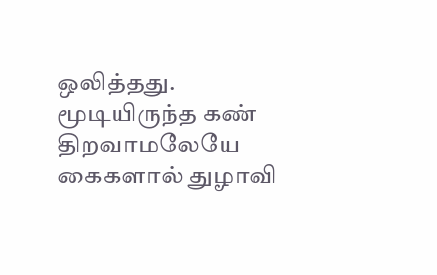ஒலித்தது.
மூடியிருந்த கண் திறவாமலேயே கைகளால் துழாவி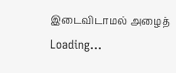இடைவிடாமல் அழைத்
Loading...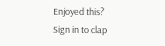Enjoyed this?
Sign in to clap